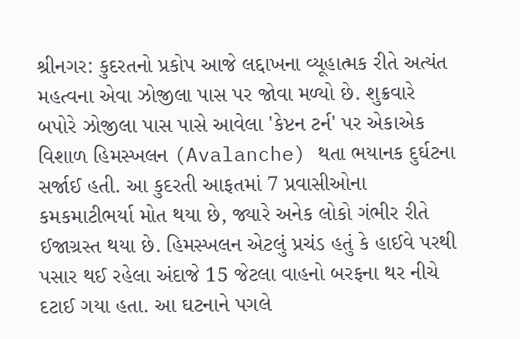શ્રીનગર: કુદરતનો પ્રકોપ આજે લદ્દાખના વ્યૂહાત્મક રીતે અત્યંત મહત્વના એવા ઝોજીલા પાસ પર જોવા મળ્યો છે. શુક્રવારે બપોરે ઝોજીલા પાસ પાસે આવેલા 'કેપ્ટન ટર્ન' પર એકાએક વિશાળ હિમસ્ખલન (Avalanche) થતા ભયાનક દુર્ઘટના સર્જાઈ હતી. આ કુદરતી આફતમાં 7 પ્રવાસીઓના કમકમાટીભર્યા મોત થયા છે, જ્યારે અનેક લોકો ગંભીર રીતે ઈજાગ્રસ્ત થયા છે. હિમસ્ખલન એટલું પ્રચંડ હતું કે હાઈવે પરથી પસાર થઈ રહેલા અંદાજે 15 જેટલા વાહનો બરફના થર નીચે દટાઈ ગયા હતા. આ ઘટનાને પગલે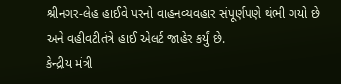શ્રીનગર-લેહ હાઈવે પરનો વાહનવ્યવહાર સંપૂર્ણપણે થંભી ગયો છે અને વહીવટીતંત્રે હાઈ એલર્ટ જાહેર કર્યું છે.
કેન્દ્રીય મંત્રી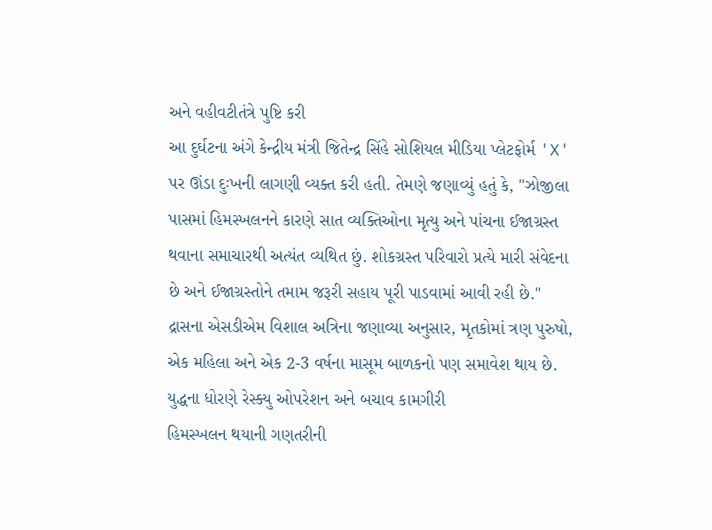અને વહીવટીતંત્રે પુષ્ટિ કરી
આ દુર્ઘટના અંગે કેન્દ્રીય મંત્રી જિતેન્દ્ર સિંહે સોશિયલ મીડિયા પ્લેટફોર્મ 'X' પર ઊંડા દુઃખની લાગણી વ્યક્ત કરી હતી. તેમણે જણાવ્યું હતું કે, "ઝોજીલા પાસમાં હિમસ્ખલનને કારણે સાત વ્યક્તિઓના મૃત્યુ અને પાંચના ઈજાગ્રસ્ત થવાના સમાચારથી અત્યંત વ્યથિત છું. શોકગ્રસ્ત પરિવારો પ્રત્યે મારી સંવેદના છે અને ઈજાગ્રસ્તોને તમામ જરૂરી સહાય પૂરી પાડવામાં આવી રહી છે." દ્રાસના એસડીએમ વિશાલ અત્રિના જણાવ્યા અનુસાર, મૃતકોમાં ત્રણ પુરુષો, એક મહિલા અને એક 2-3 વર્ષના માસૂમ બાળકનો પણ સમાવેશ થાય છે.
યુદ્ધના ધોરણે રેસ્ક્યુ ઓપરેશન અને બચાવ કામગીરી
હિમસ્ખલન થયાની ગણતરીની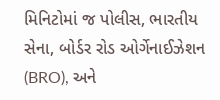મિનિટોમાં જ પોલીસ, ભારતીય સેના, બોર્ડર રોડ ઓર્ગેનાઈઝેશન (BRO), અને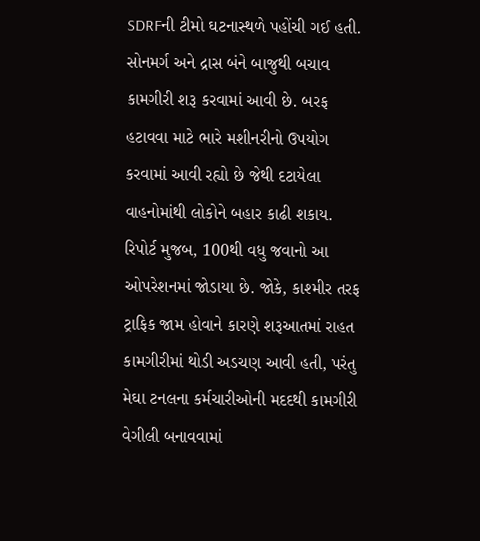SDRFની ટીમો ઘટનાસ્થળે પહોંચી ગઈ હતી. સોનમર્ગ અને દ્રાસ બંને બાજુથી બચાવ કામગીરી શરૂ કરવામાં આવી છે. બરફ હટાવવા માટે ભારે મશીનરીનો ઉપયોગ કરવામાં આવી રહ્યો છે જેથી દટાયેલા વાહનોમાંથી લોકોને બહાર કાઢી શકાય. રિપોર્ટ મુજબ, 100થી વધુ જવાનો આ ઓપરેશનમાં જોડાયા છે. જોકે, કાશ્મીર તરફ ટ્રાફિક જામ હોવાને કારણે શરૂઆતમાં રાહત કામગીરીમાં થોડી અડચણ આવી હતી, પરંતુ મેઘા ટનલના કર્મચારીઓની મદદથી કામગીરી વેગીલી બનાવવામાં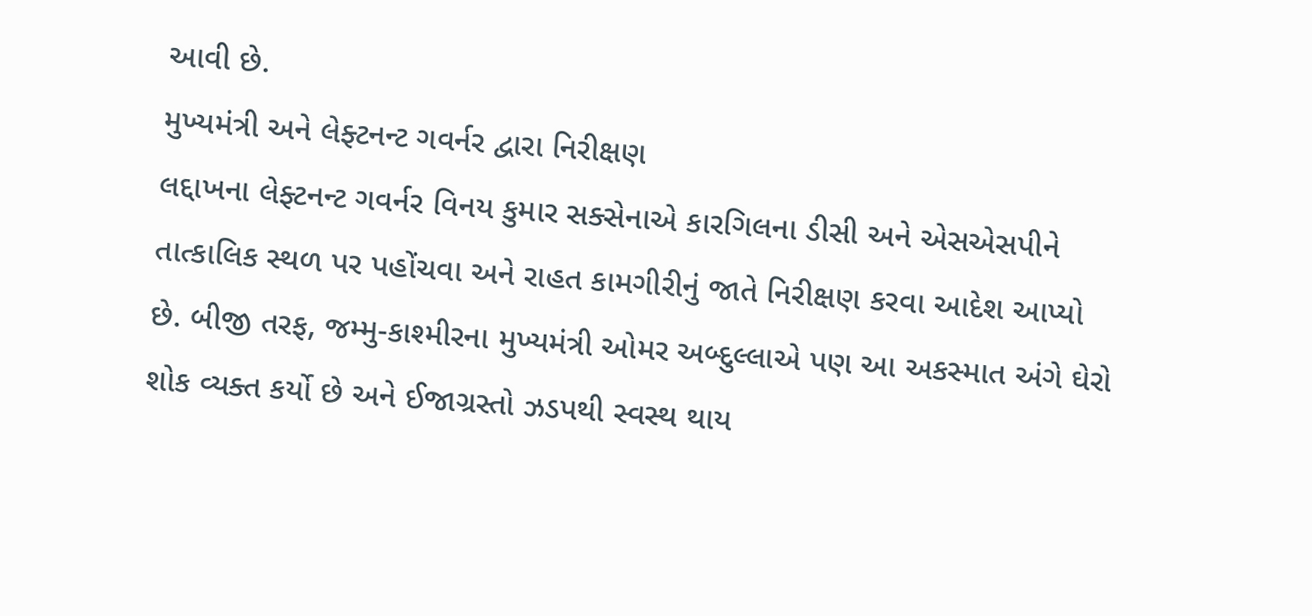આવી છે.
મુખ્યમંત્રી અને લેફ્ટનન્ટ ગવર્નર દ્વારા નિરીક્ષણ
લદ્દાખના લેફ્ટનન્ટ ગવર્નર વિનય કુમાર સક્સેનાએ કારગિલના ડીસી અને એસએસપીને તાત્કાલિક સ્થળ પર પહોંચવા અને રાહત કામગીરીનું જાતે નિરીક્ષણ કરવા આદેશ આપ્યો છે. બીજી તરફ, જમ્મુ-કાશ્મીરના મુખ્યમંત્રી ઓમર અબ્દુલ્લાએ પણ આ અકસ્માત અંગે ઘેરો શોક વ્યક્ત કર્યો છે અને ઈજાગ્રસ્તો ઝડપથી સ્વસ્થ થાય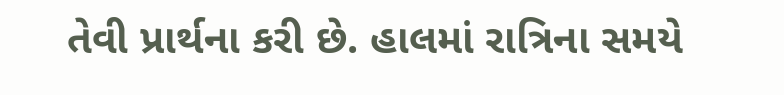તેવી પ્રાર્થના કરી છે. હાલમાં રાત્રિના સમયે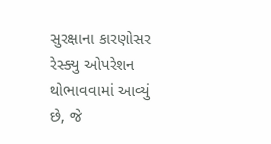સુરક્ષાના કારણોસર રેસ્ક્યુ ઓપરેશન થોભાવવામાં આવ્યું છે, જે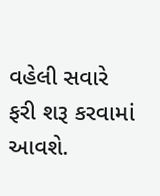વહેલી સવારે ફરી શરૂ કરવામાં આવશે.